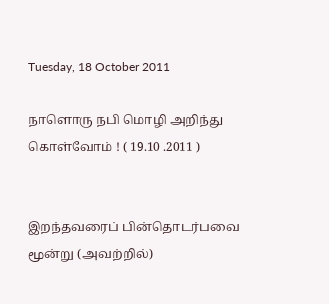Tuesday, 18 October 2011

நாளொரு நபி மொழி அறிந்து கொள்வோம் ! ( 19.10 .2011 )


இறந்தவரைப் பின்தொடர்பவை மூன்று (அவற்றில்)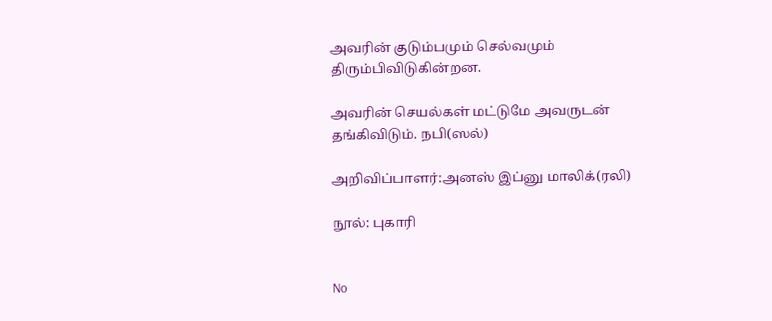அவரின் குடும்பமும் செல்வமும் திரும்பிவிடுகின்றன.

அவரின் செயல்கள் மட்டுமே அவருடன் தங்கிவிடும். நபி(ஸல்)

அறிவிப்பாளர்:அனஸ் இப்னு மாலிக்(ரலி)

நூல்: புகாரி


No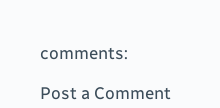comments:

Post a Comment